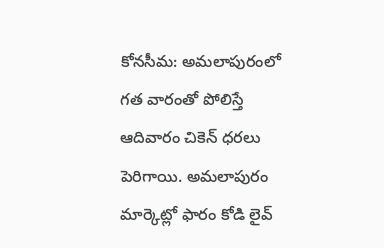కోనసీమ: అమలాపురంలో గత వారంతో పోలిస్తే ఆదివారం చికెన్ ధరలు పెరిగాయి. అమలాపురం మార్కెట్లో ఫారం కోడి లైవ్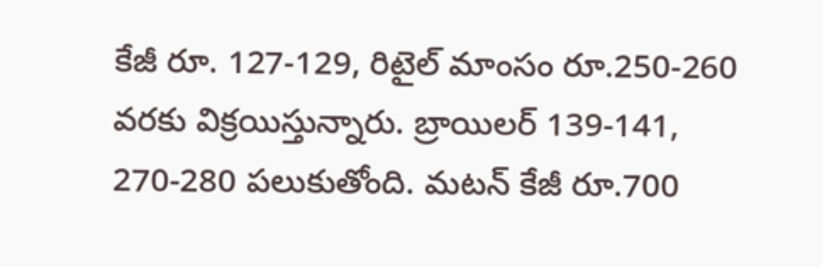కేజీ రూ. 127-129, రిటైల్ మాంసం రూ.250-260 వరకు విక్రయిస్తున్నారు. బ్రాయిలర్ 139-141, 270-280 పలుకుతోంది. మటన్ కేజీ రూ.700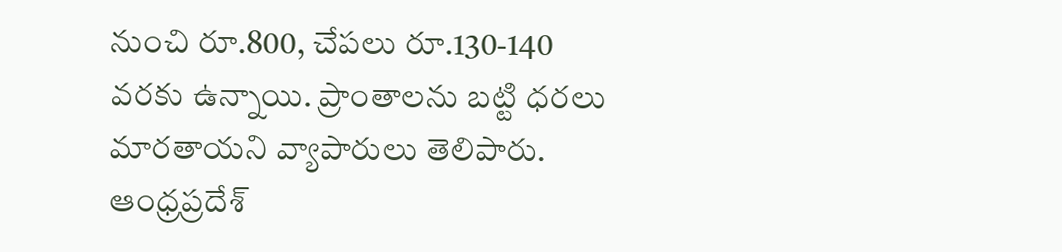నుంచి రూ.800, చేపలు రూ.130-140 వరకు ఉన్నాయి. ప్రాంతాలను బట్టి ధరలు మారతాయని వ్యాపారులు తెలిపారు.
ఆంధ్రప్రదేశ్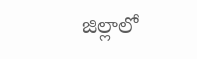జిల్లాలో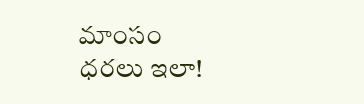మాంసం ధరలు ఇలా!